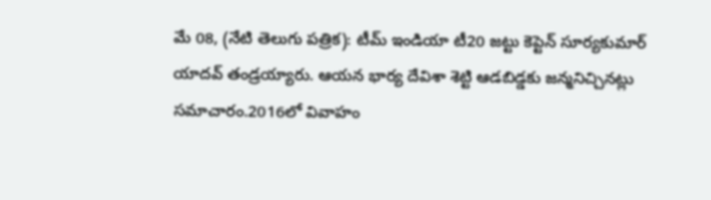మే 08, (నేటి తెలుగు పత్రిక): టీమ్ ఇండియా టీ20 జట్టు కెప్టెన్ సూర్యకుమార్ యాదవ్ తండ్రయ్యారు. ఆయన భార్య దేవిశా శెట్టి ఆడబిడ్డకు జన్మనిచ్చినట్లు సమాచారం.2016లో వివాహం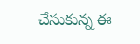చేసుకున్న ఈ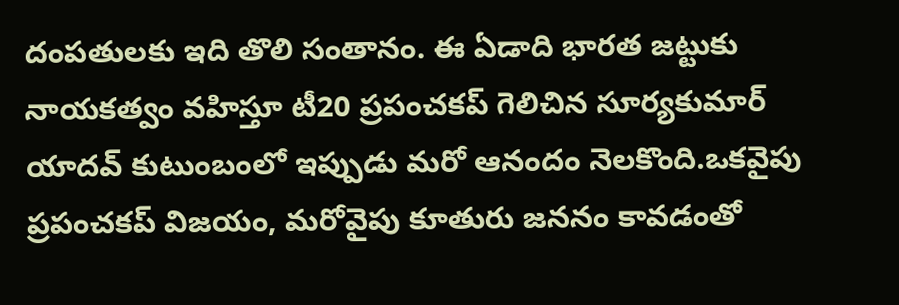దంపతులకు ఇది తొలి సంతానం. ఈ ఏడాది భారత జట్టుకు నాయకత్వం వహిస్తూ టీ20 ప్రపంచకప్ గెలిచిన సూర్యకుమార్ యాదవ్ కుటుంబంలో ఇప్పుడు మరో ఆనందం నెలకొంది.ఒకవైపు ప్రపంచకప్ విజయం, మరోవైపు కూతురు జననం కావడంతో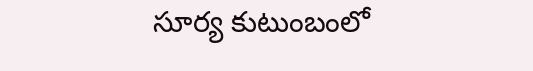సూర్య కుటుంబంలో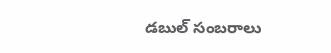డబుల్ సంబరాలు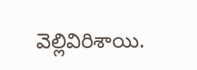వెల్లివిరిశాయి.